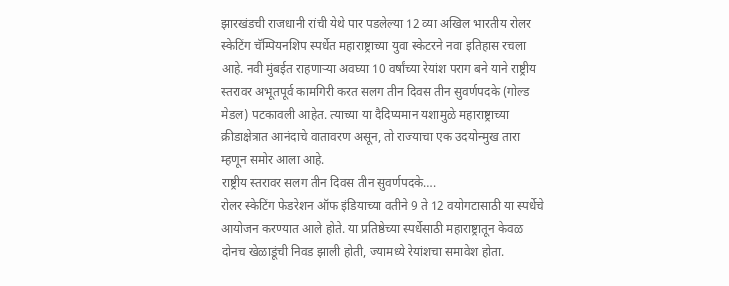झारखंडची राजधानी रांची येथे पार पडलेल्या 12 व्या अखिल भारतीय रोलर स्केटिंग चॅम्पियनशिप स्पर्धेत महाराष्ट्राच्या युवा स्केटरने नवा इतिहास रचला आहे. नवी मुंबईत राहणाऱ्या अवघ्या 10 वर्षांच्या रेयांश पराग बने याने राष्ट्रीय स्तरावर अभूतपूर्व कामगिरी करत सलग तीन दिवस तीन सुवर्णपदके (गोल्ड मेडल) पटकावली आहेत. त्याच्या या दैदिप्यमान यशामुळे महाराष्ट्राच्या क्रीडाक्षेत्रात आनंदाचे वातावरण असून, तो राज्याचा एक उदयोन्मुख तारा म्हणून समोर आला आहे.
राष्ट्रीय स्तरावर सलग तीन दिवस तीन सुवर्णपदके….
रोलर स्केटिंग फेडरेशन ऑफ इंडियाच्या वतीने 9 ते 12 वयोगटासाठी या स्पर्धेचे आयोजन करण्यात आले होते. या प्रतिष्ठेच्या स्पर्धेसाठी महाराष्ट्रातून केवळ दोनच खेळाडूंची निवड झाली होती, ज्यामध्ये रेयांशचा समावेश होता.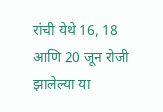रांची येथे 16, 18 आणि 20 जून रोजी झालेल्या या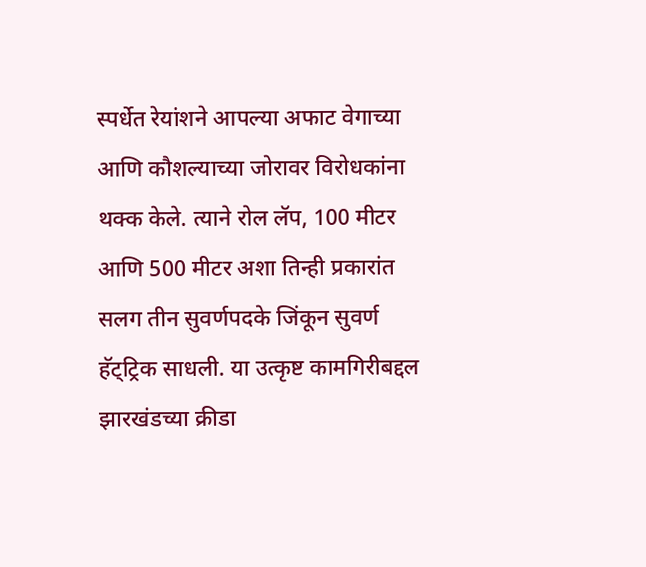स्पर्धेत रेयांशने आपल्या अफाट वेगाच्या आणि कौशल्याच्या जोरावर विरोधकांना थक्क केले. त्याने रोल लॅप, 100 मीटर आणि 500 मीटर अशा तिन्ही प्रकारांत सलग तीन सुवर्णपदके जिंकून सुवर्ण हॅट्ट्रिक साधली. या उत्कृष्ट कामगिरीबद्दल झारखंडच्या क्रीडा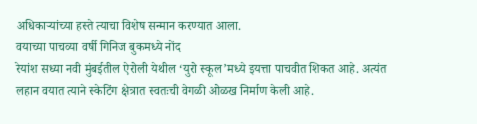अधिकाऱ्यांच्या हस्ते त्याचा विशेष सन्मान करण्यात आला.
वयाच्या पाचव्या वर्षी गिनिज बुकमध्ये नोंद
रेयांश सध्या नवी मुंबईतील ऐरोली येथील ‘युरो स्कूल’मध्ये इयत्ता पाचवीत शिकत आहे. अत्यंत लहान वयात त्याने स्केटिंग क्षेत्रात स्वतःची वेगळी ओळख निर्माण केली आहे.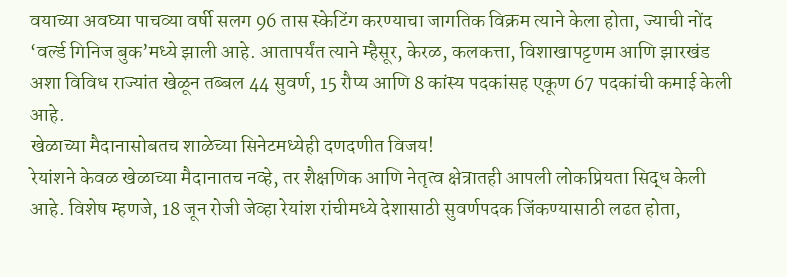वयाच्या अवघ्या पाचव्या वर्षी सलग 96 तास स्केटिंग करण्याचा जागतिक विक्रम त्याने केला होता, ज्याची नोंद ‘वर्ल्ड गिनिज बुक’मध्ये झाली आहे. आतापर्यंत त्याने म्हैसूर, केरळ, कलकत्ता, विशाखापट्टणम आणि झारखंड अशा विविध राज्यांत खेळून तब्बल 44 सुवर्ण, 15 रौप्य आणि 8 कांस्य पदकांसह एकूण 67 पदकांची कमाई केली आहे.
खेळाच्या मैदानासोबतच शाळेच्या सिनेटमध्येही दणदणीत विजय!
रेयांशने केवळ खेळाच्या मैदानातच नव्हे, तर शैक्षणिक आणि नेतृत्व क्षेत्रातही आपली लोकप्रियता सिद्ध केली आहे. विशेष म्हणजे, 18 जून रोजी जेव्हा रेयांश रांचीमध्ये देशासाठी सुवर्णपदक जिंकण्यासाठी लढत होता,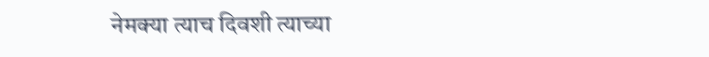नेमक्या त्याच दिवशी त्याच्या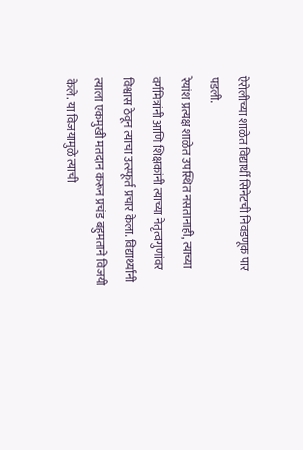ऐरोलीच्या शाळेत विद्यार्थी सिनेटची निवडणूक पार पडली.
रेयांश प्रत्यक्ष शाळेत उपस्थित नसतानाही, त्याच्या वर्गमित्रांनी आणि शिक्षकांनी त्याच्या नेतृत्वगुणांवर विश्वास ठेवून त्याचा उत्स्फूर्त प्रचार केला. विद्यार्थ्यांनी त्याला एकमुखी मतदान करून प्रचंड बहुमताने विजयी केले. या विजयामुळे त्याची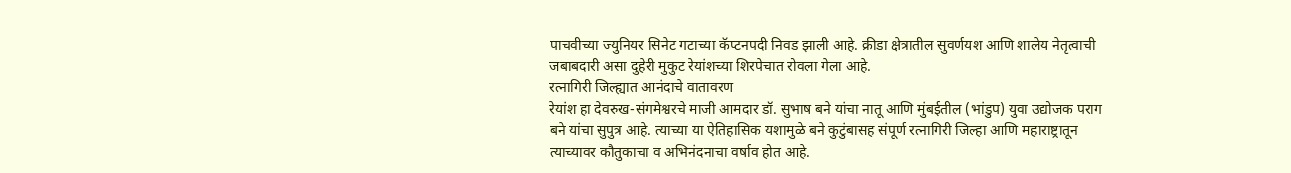पाचवीच्या ज्युनियर सिनेट गटाच्या कॅप्टनपदी निवड झाली आहे. क्रीडा क्षेत्रातील सुवर्णयश आणि शालेय नेतृत्वाची जबाबदारी असा दुहेरी मुकुट रेयांशच्या शिरपेचात रोवला गेला आहे.
रत्नागिरी जिल्ह्यात आनंदाचे वातावरण
रेयांश हा देवरुख-संगमेश्वरचे माजी आमदार डॉ. सुभाष बने यांचा नातू आणि मुंबईतील (भांडुप) युवा उद्योजक पराग बने यांचा सुपुत्र आहे. त्याच्या या ऐतिहासिक यशामुळे बने कुटुंबासह संपूर्ण रत्नागिरी जिल्हा आणि महाराष्ट्रातून त्याच्यावर कौतुकाचा व अभिनंदनाचा वर्षाव होत आहे.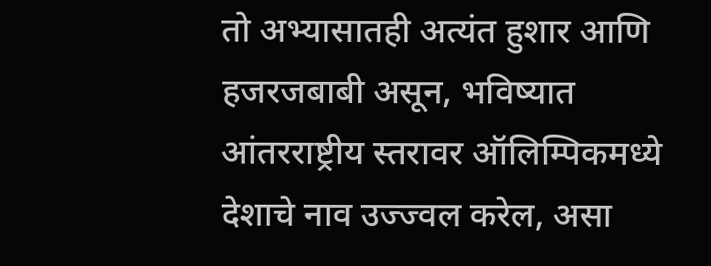तो अभ्यासातही अत्यंत हुशार आणि हजरजबाबी असून, भविष्यात आंतरराष्ट्रीय स्तरावर ऑलिम्पिकमध्ये देशाचे नाव उज्ज्वल करेल, असा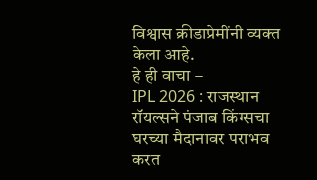विश्वास क्रीडाप्रेमींनी व्यक्त केला आहे.
हे ही वाचा –
IPL 2026 : राजस्थान रॉयल्सने पंजाब किंग्सचा घरच्या मैदानावर पराभव करत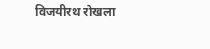विजयीरथ रोखला